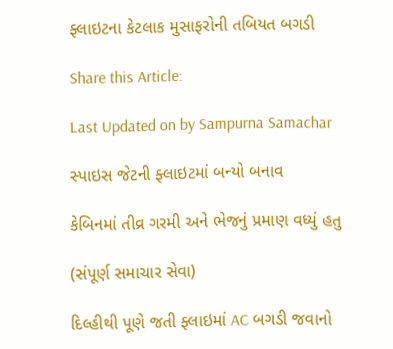ફ્લાઇટના કેટલાક મુસાફરોની તબિયત બગડી

Share this Article:

Last Updated on by Sampurna Samachar

સ્પાઇસ જેટની ફ્લાઇટમાં બન્યો બનાવ

કેબિનમાં તીવ્ર ગરમી અને ભેજનું પ્રમાણ વધ્યું હતુ

(સંપૂર્ણ સમાચાર સેવા)

દિલ્હીથી પૂણે જતી ફ્લાઇમાં AC બગડી જવાનો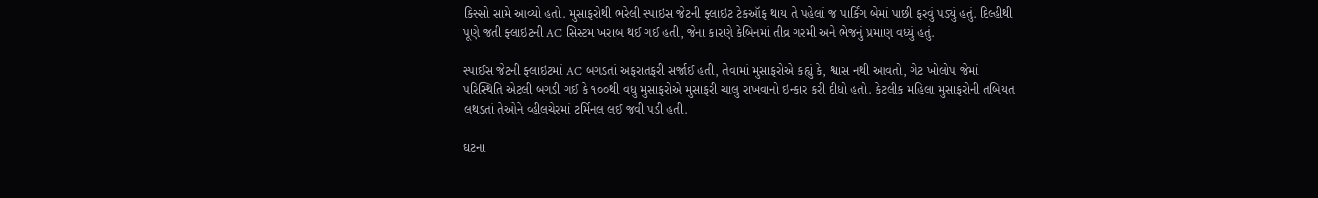કિસ્સો સામે આવ્યો હતો. મુસાફરોથી ભરેલી સ્પાઇસ જેટની ફ્લાઇટ ટેકઑફ થાય તે પહેલાં જ પાર્કિંગ બેમાં પાછી ફરવું પડ્યું હતું. દિલ્હીથી પૂણે જતી ફ્લાઇટની AC સિસ્ટમ ખરાબ થઈ ગઈ હતી, જેના કારણે કેબિનમાં તીવ્ર ગરમી અને ભેજનું પ્રમાણ વધ્યું હતું.

સ્પાઈસ જેટની ફ્લાઇટમાં AC બગડતાં અફરાતફરી સર્જાઈ હતી, તેવામાં મુસાફરોએ કહ્યું કે, શ્વાસ નથી આવતો, ગેટ ખોલોપ જેમાં પરિસ્થિતિ એટલી બગડી ગઈ કે ૧૦૦થી વધુ મુસાફરોએ મુસાફરી ચાલુ રાખવાનો ઇન્કાર કરી દીધો હતો. કેટલીક મહિલા મુસાફરોની તબિયત લથડતાં તેઓને વ્હીલચેરમાં ટર્મિનલ લઈ જવી પડી હતી.

ઘટના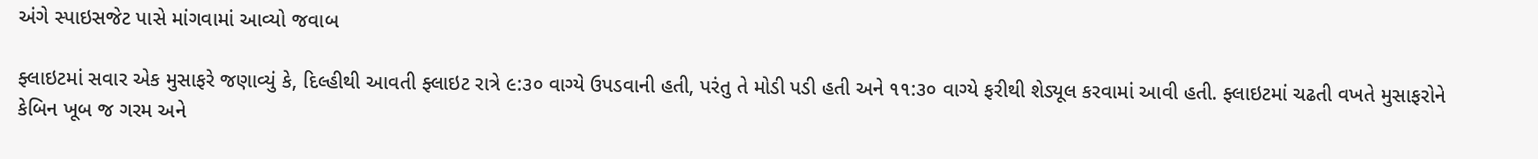અંગે સ્પાઇસજેટ પાસે માંગવામાં આવ્યો જવાબ

ફ્લાઇટમાં સવાર એક મુસાફરે જણાવ્યું કે, દિલ્હીથી આવતી ફ્લાઇટ રાત્રે ૯:૩૦ વાગ્યે ઉપડવાની હતી, પરંતુ તે મોડી પડી હતી અને ૧૧:૩૦ વાગ્યે ફરીથી શેડ્યૂલ કરવામાં આવી હતી. ફ્લાઇટમાં ચઢતી વખતે મુસાફરોને કેબિન ખૂબ જ ગરમ અને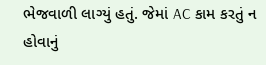ભેજવાળી લાગ્યું હતું. જેમાં AC કામ કરતું ન હોવાનું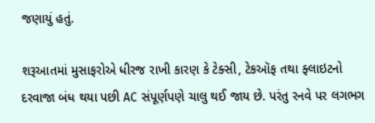જણાયું હતું.

શરૂઆતમાં મુસાફરોએ ધીરજ રાખી કારણ કે ટેક્સી, ટેકઑફ તથા ફ્લાઇટનો દરવાજા બંધ થયા પછી AC સંપૂર્ણપણે ચાલુ થઈ જાય છે. પરંતુ રનવે પર લગભગ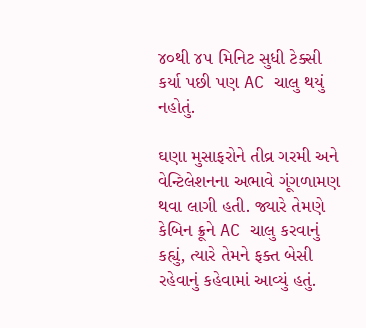૪૦થી ૪૫ મિનિટ સુધી ટેક્સી કર્યા પછી પણ AC ચાલુ થયું નહોતું.

ઘણા મુસાફરોને તીવ્ર ગરમી અને વેન્ટિલેશનના અભાવે ગૂંગળામણ થવા લાગી હતી. જ્યારે તેમણે કેબિન ક્રૂને AC ચાલુ કરવાનું કહ્યું, ત્યારે તેમને ફક્ત બેસી રહેવાનું કહેવામાં આવ્યું હતું.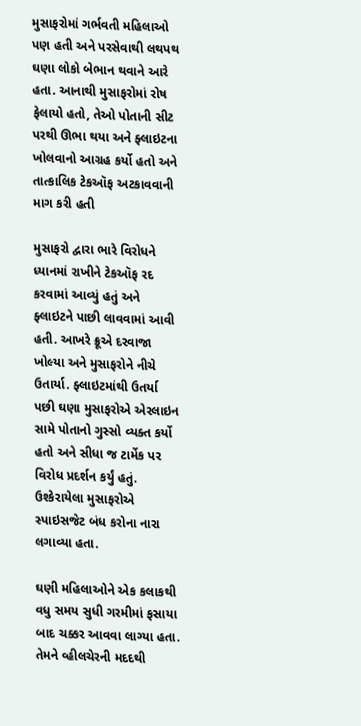મુસાફરોમાં ગર્ભવતી મહિલાઓ પણ હતી અને પરસેવાથી લથપથ ઘણા લોકો બેભાન થવાને આરે હતા. આનાથી મુસાફરોમાં રોષ ફેલાયો હતો, તેઓ પોતાની સીટ પરથી ઊભા થયા અને ફ્લાઇટના ખોલવાનો આગ્રહ કર્યો હતો અને તાત્કાલિક ટેકઑફ અટકાવવાની માગ કરી હતી

મુસાફરો દ્વારા ભારે વિરોધને ધ્યાનમાં રાખીને ટેકઑફ રદ કરવામાં આવ્યું હતું અને ફ્લાઇટને પાછી લાવવામાં આવી હતી. આખરે ક્રૂએ દરવાજા ખોલ્યા અને મુસાફરોને નીચે ઉતાર્યા. ફ્લાઇટમાંથી ઉતર્યા પછી ઘણા મુસાફરોએ એરલાઇન સામે પોતાનો ગુસ્સો વ્યક્ત કર્યો હતો અને સીધા જ ટાર્મેક પર વિરોધ પ્રદર્શન કર્યું હતું. ઉશ્કેરાયેલા મુસાફરોએ સ્પાઇસજેટ બંધ કરોના નારા લગાવ્યા હતા.

ઘણી મહિલાઓને એક કલાકથી વધુ સમય સુધી ગરમીમાં ફસાયા બાદ ચક્કર આવવા લાગ્યા હતા. તેમને વ્હીલચેરની મદદથી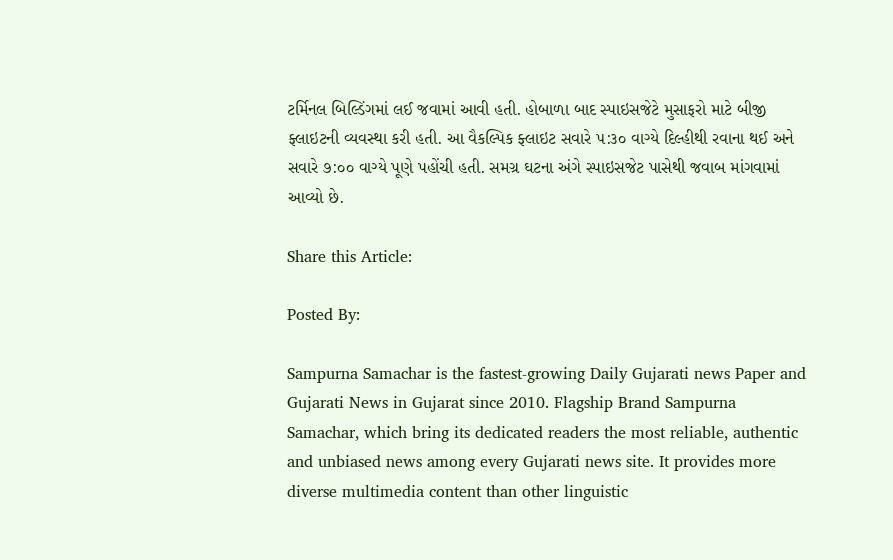ટર્મિનલ બિલ્ડિંગમાં લઈ જવામાં આવી હતી. હોબાળા બાદ સ્પાઇસજેટે મુસાફરો માટે બીજી ફ્લાઇટની વ્યવસ્થા કરી હતી. આ વૈકલ્પિક ફ્લાઇટ સવારે ૫:૩૦ વાગ્યે દિલ્હીથી રવાના થઈ અને સવારે ૭:૦૦ વાગ્યે પૂણે પહોંચી હતી. સમગ્ર ઘટના અંગે સ્પાઇસજેટ પાસેથી જવાબ માંગવામાં આવ્યો છે.

Share this Article:

Posted By:

Sampurna Samachar is the fastest-growing Daily Gujarati news Paper and Gujarati News in Gujarat since 2010. Flagship Brand Sampurna Samachar, which bring its dedicated readers the most reliable, authentic and unbiased news among every Gujarati news site. It provides more diverse multimedia content than other linguistic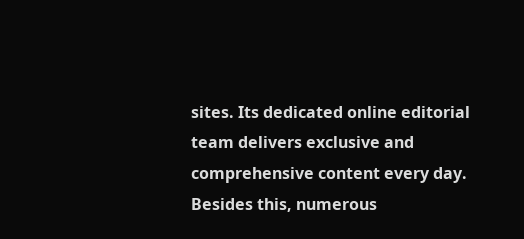sites. Its dedicated online editorial team delivers exclusive and comprehensive content every day. Besides this, numerous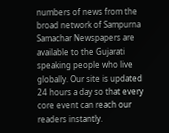numbers of news from the broad network of Sampurna Samachar Newspapers are available to the Gujarati speaking people who live globally. Our site is updated 24 hours a day so that every core event can reach our readers instantly.